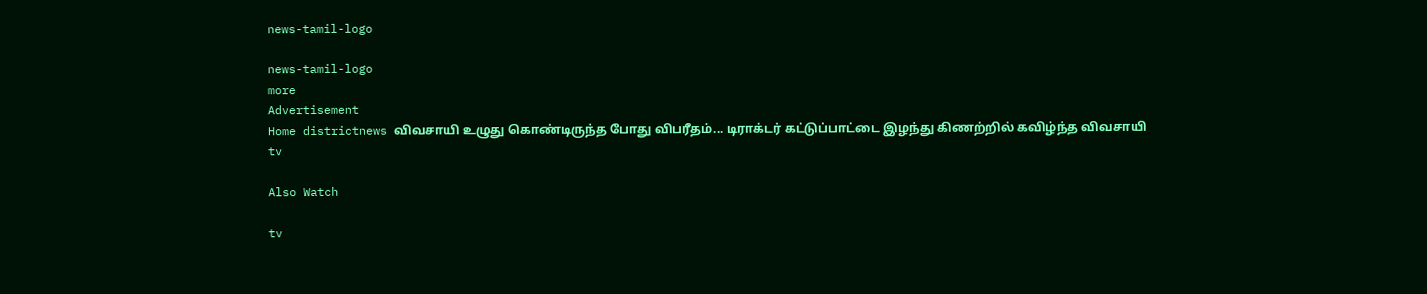news-tamil-logo

news-tamil-logo
more
Advertisement
Home districtnews விவசாயி உழுது கொண்டிருந்த போது விபரீதம்... டிராக்டர் கட்டுப்பாட்டை இழந்து கிணற்றில் கவிழ்ந்த விவசாயி
tv

Also Watch

tv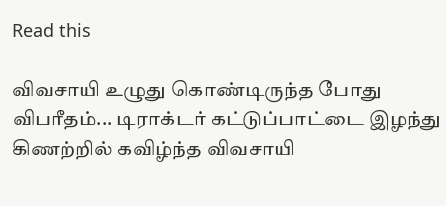Read this

விவசாயி உழுது கொண்டிருந்த போது விபரீதம்... டிராக்டர் கட்டுப்பாட்டை இழந்து கிணற்றில் கவிழ்ந்த விவசாயி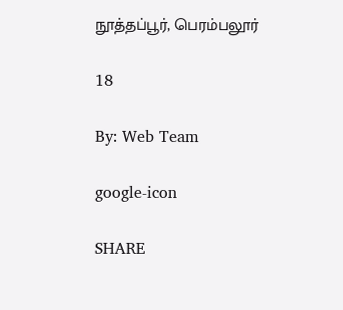நூத்தப்பூர், பெரம்பலூர்

18

By: Web Team

google-icon

SHARE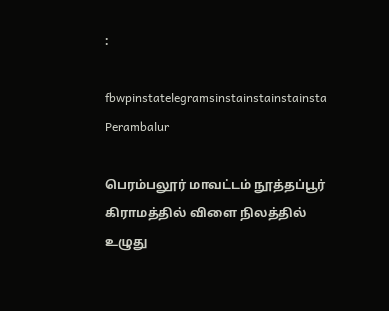:

fbwpinstatelegramsinstainstainstainsta
Perambalur

பெரம்பலூர் மாவட்டம் நூத்தப்பூர் கிராமத்தில் விளை நிலத்தில் உழுது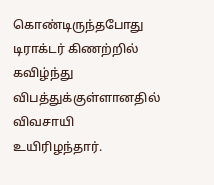கொண்டிருந்தபோது டிராக்டர் கிணற்றில் கவிழ்ந்து விபத்துக்குள்ளானதில் விவசாயி உயிரிழந்தார்.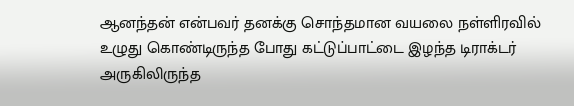ஆனந்தன் என்பவர் தனக்கு சொந்தமான வயலை நள்ளிரவில் உழுது கொண்டிருந்த போது கட்டுப்பாட்டை இழந்த டிராக்டர் அருகிலிருந்த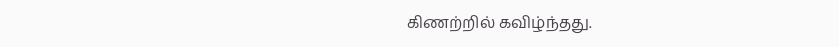கிணற்றில் கவிழ்ந்தது.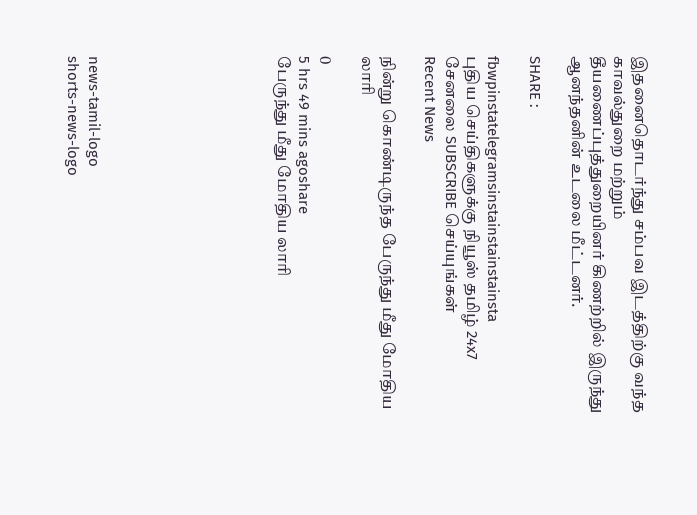இதனைதொடர்ந்து சம்பவ இடத்திற்கு வந்த காவல்துறை மற்றும் தீயணைப்புத்துறையினர் கிணற்றில் இருந்து ஆனந்தனின் உடலை மீட்டனர்.

SHARE :

fbwpinstatelegramsinstainstainstainsta
புதிய செய்திகளுக்கு நியூஸ் தமிழ் 24x7 சேனலை SUBSCRIBE செய்யுங்கள்
Recent News

நின்று கொண்டிருந்த பேருந்து மீது மோதிய லாரி

0
5 hrs 49 mins agoshare
பேருந்து மீது மோதிய லாரி








news-tamil-logo
shorts-news-logo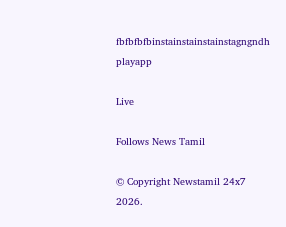fbfbfbfbinstainstainstainstagngndh
playapp

Live

Follows News Tamil

© Copyright Newstamil 24x7 2026.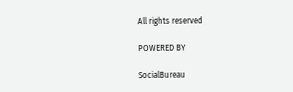All rights reserved

POWERED BY

SocialBureau